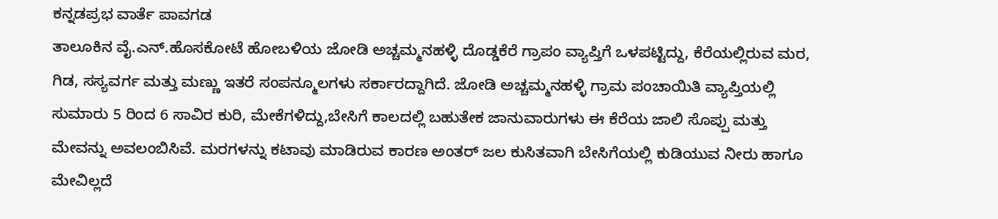ಕನ್ನಡಪ್ರಭ ವಾರ್ತೆ ಪಾವಗಡ
ತಾಲೂಕಿನ ವೈ.ಎನ್.ಹೊಸಕೋಟೆ ಹೋಬಳಿಯ ಜೋಡಿ ಅಚ್ಚಮ್ಮನಹಳ್ಳಿ ದೊಡ್ಡಕೆರೆ ಗ್ರಾಪಂ ವ್ಯಾಪ್ತಿಗೆ ಒಳಪಟ್ಟಿದ್ದು, ಕೆರೆಯಲ್ಲಿರುವ ಮರ, ಗಿಡ, ಸಸ್ಯವರ್ಗ ಮತ್ತು ಮಣ್ಣು ಇತರೆ ಸಂಪನ್ಮೂಲಗಳು ಸರ್ಕಾರದ್ದಾಗಿದೆ. ಜೋಡಿ ಅಚ್ಚಮ್ಮನಹಳ್ಳಿ ಗ್ರಾಮ ಪಂಚಾಯಿತಿ ವ್ಯಾಪ್ತಿಯಲ್ಲಿ ಸುಮಾರು 5 ರಿಂದ 6 ಸಾವಿರ ಕುರಿ, ಮೇಕೆಗಳಿದ್ದು,ಬೇಸಿಗೆ ಕಾಲದಲ್ಲಿ ಬಹುತೇಕ ಜಾನುವಾರುಗಳು ಈ ಕೆರೆಯ ಜಾಲಿ ಸೊಪ್ಪು ಮತ್ತು ಮೇವನ್ನು ಅವಲಂಬಿಸಿವೆ. ಮರಗಳನ್ನು ಕಟಾವು ಮಾಡಿರುವ ಕಾರಣ ಅಂತರ್ ಜಲ ಕುಸಿತವಾಗಿ ಬೇಸಿಗೆಯಲ್ಲಿ ಕುಡಿಯುವ ನೀರು ಹಾಗೂ ಮೇವಿಲ್ಲದೆ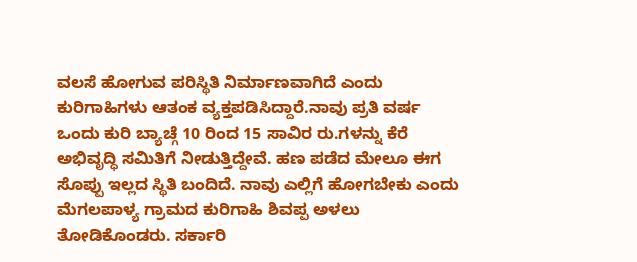ವಲಸೆ ಹೋಗುವ ಪರಿಸ್ಥಿತಿ ನಿರ್ಮಾಣವಾಗಿದೆ ಎಂದು ಕುರಿಗಾಹಿಗಳು ಆತಂಕ ವ್ಯಕ್ತಪಡಿಸಿದ್ದಾರೆ.ನಾವು ಪ್ರತಿ ವರ್ಷ ಒಂದು ಕುರಿ ಬ್ಯಾಚ್ಗೆ 10 ರಿಂದ 15 ಸಾವಿರ ರು.ಗಳನ್ನು ಕೆರೆ ಅಭಿವೃದ್ಧಿ ಸಮಿತಿಗೆ ನೀಡುತ್ತಿದ್ದೇವೆ. ಹಣ ಪಡೆದ ಮೇಲೂ ಈಗ ಸೊಪ್ಪು ಇಲ್ಲದ ಸ್ಥಿತಿ ಬಂದಿದೆ. ನಾವು ಎಲ್ಲಿಗೆ ಹೋಗಬೇಕು ಎಂದು ಮೆಗಲಪಾಳ್ಯ ಗ್ರಾಮದ ಕುರಿಗಾಹಿ ಶಿವಪ್ಪ ಅಳಲು ತೋಡಿಕೊಂಡರು. ಸರ್ಕಾರಿ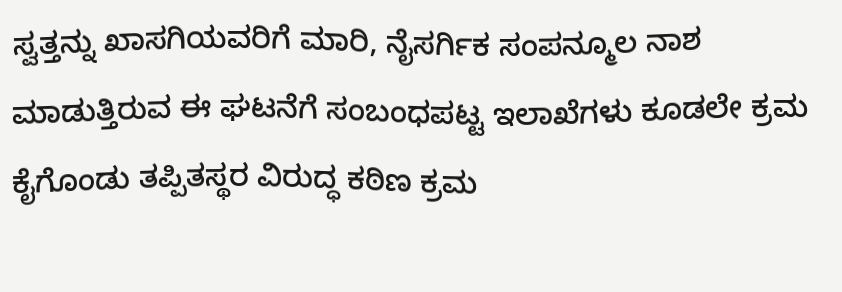ಸ್ವತ್ತನ್ನು ಖಾಸಗಿಯವರಿಗೆ ಮಾರಿ, ನೈಸರ್ಗಿಕ ಸಂಪನ್ಮೂಲ ನಾಶ ಮಾಡುತ್ತಿರುವ ಈ ಘಟನೆಗೆ ಸಂಬಂಧಪಟ್ಟ ಇಲಾಖೆಗಳು ಕೂಡಲೇ ಕ್ರಮ ಕೈಗೊಂಡು ತಪ್ಪಿತಸ್ಥರ ವಿರುದ್ಧ ಕಠಿಣ ಕ್ರಮ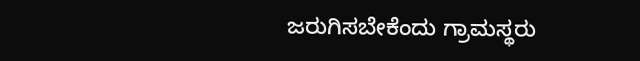ಜರುಗಿಸಬೇಕೆಂದು ಗ್ರಾಮಸ್ಥರು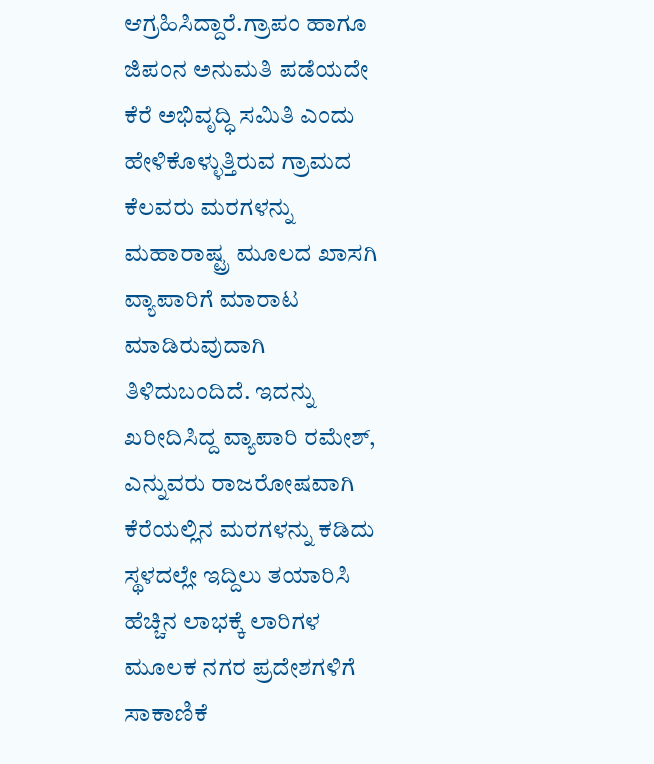ಆಗ್ರಹಿಸಿದ್ದಾರೆ.ಗ್ರಾಪಂ ಹಾಗೂ ಜಿಪಂನ ಅನುಮತಿ ಪಡೆಯದೇ ಕೆರೆ ಅಭಿವೃದ್ಧಿ ಸಮಿತಿ ಎಂದು ಹೇಳಿಕೊಳ್ಳುತ್ತಿರುವ ಗ್ರಾಮದ ಕೆಲವರು ಮರಗಳನ್ನು ಮಹಾರಾಷ್ಟ್ರ ಮೂಲದ ಖಾಸಗಿ ವ್ಯಾಪಾರಿಗೆ ಮಾರಾಟ ಮಾಡಿರುವುದಾಗಿ ತಿಳಿದುಬಂದಿದೆ. ಇದನ್ನು ಖರೀದಿಸಿದ್ದ ವ್ಯಾಪಾರಿ ರಮೇಶ್, ಎನ್ನುವರು ರಾಜರೋಷವಾಗಿ ಕೆರೆಯಲ್ಲಿನ ಮರಗಳನ್ನು ಕಡಿದು ಸ್ಥಳದಲ್ಲೇ ಇದ್ದಿಲು ತಯಾರಿಸಿ ಹೆಚ್ಚಿನ ಲಾಭಕ್ಕೆ ಲಾರಿಗಳ ಮೂಲಕ ನಗರ ಪ್ರದೇಶಗಳಿಗೆ ಸಾಕಾಣಿಕೆ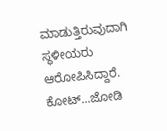ಮಾಡುತ್ತಿರುವುದಾಗಿ ಸ್ಥಳೀಯರು ಆರೋಪಿಸಿದ್ದಾರೆ.
ಕೋಟ್...ಜೋಡಿ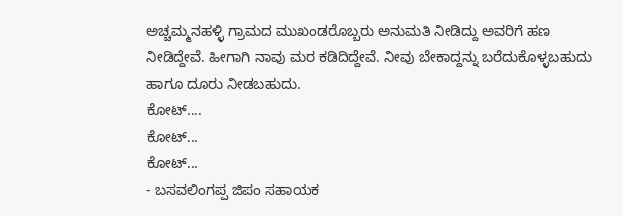ಅಚ್ಚಮ್ಮನಹಳ್ಳಿ ಗ್ರಾಮದ ಮುಖಂಡರೊಬ್ಬರು ಅನುಮತಿ ನೀಡಿದ್ದು ಅವರಿಗೆ ಹಣ ನೀಡಿದ್ದೇವೆ. ಹೀಗಾಗಿ ನಾವು ಮರ ಕಡಿದಿದ್ದೇವೆ. ನೀವು ಬೇಕಾದ್ದನ್ನು ಬರೆದುಕೊಳ್ಳಬಹುದು ಹಾಗೂ ದೂರು ನೀಡಬಹುದು.
ಕೋಟ್....
ಕೋಟ್...
ಕೋಟ್...
- ಬಸವಲಿಂಗಪ್ಪ ಜಿಪಂ ಸಹಾಯಕ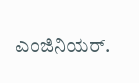ಎಂಜಿನಿಯರ್.